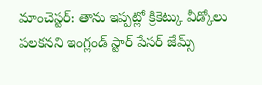మాంచెస్టర్: తాను ఇప్పట్లో క్రికెట్కు వీడ్కోలు పలకనని ఇంగ్లండ్ స్టార్ పేసర్ జేమ్స్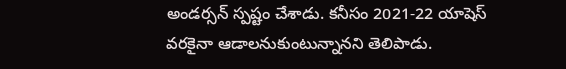అండర్సన్ స్పష్టం చేశాడు. కనీసం 2021-22 యాషెస్ వరకైనా ఆడాలనుకుంటున్నానని తెలిపాడు.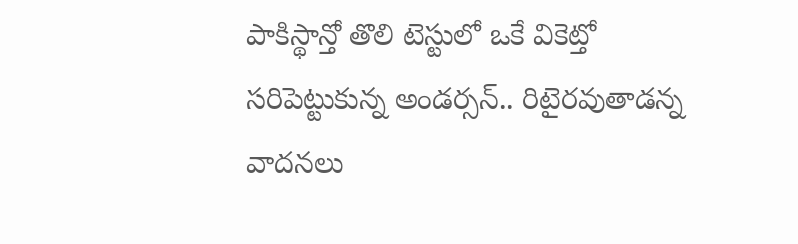పాకిస్థాన్తో తొలి టెస్టులో ఒకే వికెట్తో సరిపెట్టుకున్న అండర్సన్.. రిటైరవుతాడన్న వాదనలు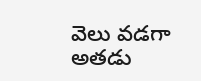వెలు వడగా అతడు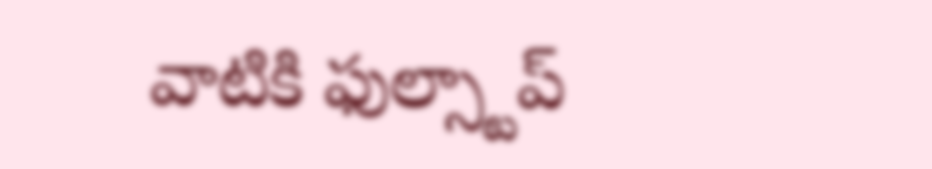వాటికి ఫుల్స్టాప్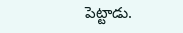పెట్టాడు.